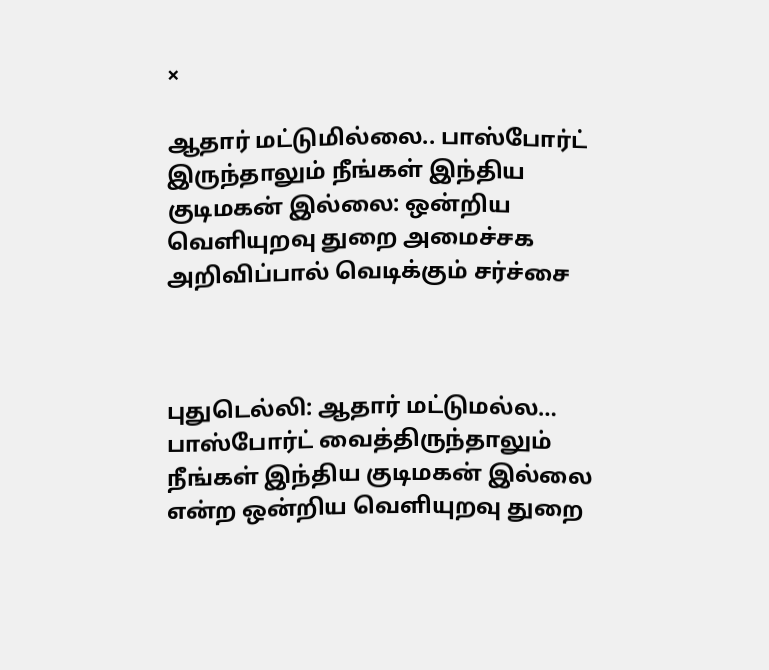×

ஆதார் மட்டுமில்லை.. பாஸ்போர்ட் இருந்தாலும் நீங்கள் இந்திய குடிமகன் இல்லை: ஒன்றிய வெளியுறவு துறை அமைச்சக அறிவிப்பால் வெடிக்கும் சர்ச்சை



புதுடெல்லி: ஆதார் மட்டுமல்ல… பாஸ்போர்ட் வைத்திருந்தாலும் நீங்கள் இந்திய குடிமகன் இல்லை என்ற ஒன்றிய வெளியுறவு துறை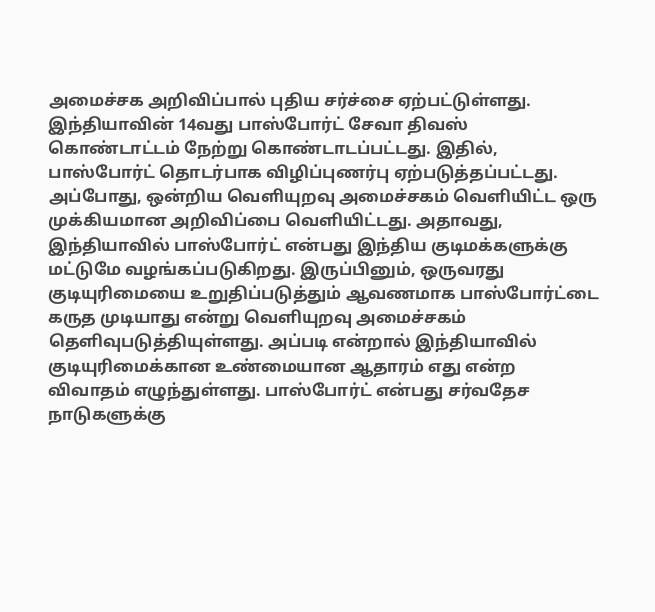அமைச்சக அறிவிப்பால் புதிய சர்ச்சை ஏற்பட்டுள்ளது. இந்தியாவின் 14வது பாஸ்போர்ட் சேவா திவஸ் கொண்டாட்டம் நேற்று கொண்டாடப்பட்டது. இதில், பாஸ்போர்ட் தொடர்பாக விழிப்புணர்பு ஏற்படுத்தப்பட்டது. அப்போது, ஒன்றிய வெளியுறவு அமைச்சகம் வெளியிட்ட ஒரு முக்கியமான அறிவிப்பை வெளியிட்டது. அதாவது, இந்தியாவில் பாஸ்போர்ட் என்பது இந்திய குடிமக்களுக்கு மட்டுமே வழங்கப்படுகிறது. இருப்பினும், ஒருவரது குடியுரிமையை உறுதிப்படுத்தும் ஆவணமாக பாஸ்போர்ட்டை கருத முடியாது என்று வெளியுறவு அமைச்சகம் தெளிவுபடுத்தியுள்ளது. அப்படி என்றால் இந்தியாவில் குடியுரிமைக்கான உண்மையான ஆதாரம் எது என்ற விவாதம் எழுந்துள்ளது. பாஸ்போர்ட் என்பது சர்வதேச நாடுகளுக்கு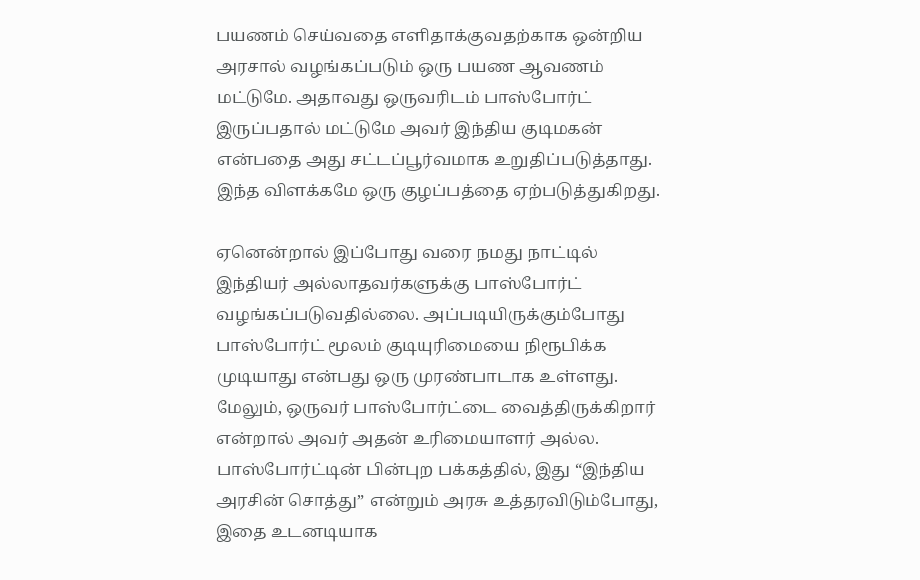பயணம் செய்வதை எளிதாக்குவதற்காக ஒன்றிய அரசால் வழங்கப்படும் ஒரு பயண ஆவணம் மட்டுமே. அதாவது ஒருவரிடம் பாஸ்போர்ட் இருப்பதால் மட்டுமே அவர் இந்திய குடிமகன் என்பதை அது சட்டப்பூர்வமாக உறுதிப்படுத்தாது. இந்த விளக்கமே ஒரு குழப்பத்தை ஏற்படுத்துகிறது.

ஏனென்றால் இப்போது வரை நமது நாட்டில் இந்தியர் அல்லாதவர்களுக்கு பாஸ்போர்ட் வழங்கப்படுவதில்லை. அப்படியிருக்கும்போது பாஸ்போர்ட் மூலம் குடியுரிமையை நிரூபிக்க முடியாது என்பது ஒரு முரண்பாடாக உள்ளது. மேலும், ஒருவர் பாஸ்போர்ட்டை வைத்திருக்கிறார் என்றால் அவர் அதன் உரிமையாளர் அல்ல. பாஸ்போர்ட்டின் பின்புற பக்கத்தில், இது “இந்திய அரசின் சொத்து” என்றும் அரசு உத்தரவிடும்போது, இதை உடனடியாக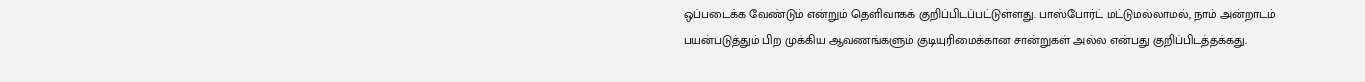ஒப்படைக்க வேண்டும் என்றும் தெளிவாகக் குறிப்பிடப்பட்டுள்ளது. பாஸ்போர்ட் மட்டுமல்லாமல், நாம் அன்றாடம் பயன்படுத்தும் பிற முக்கிய ஆவணங்களும் குடியுரிமைக்கான சான்றுகள் அல்ல என்பது குறிப்பிடத்தக்கது.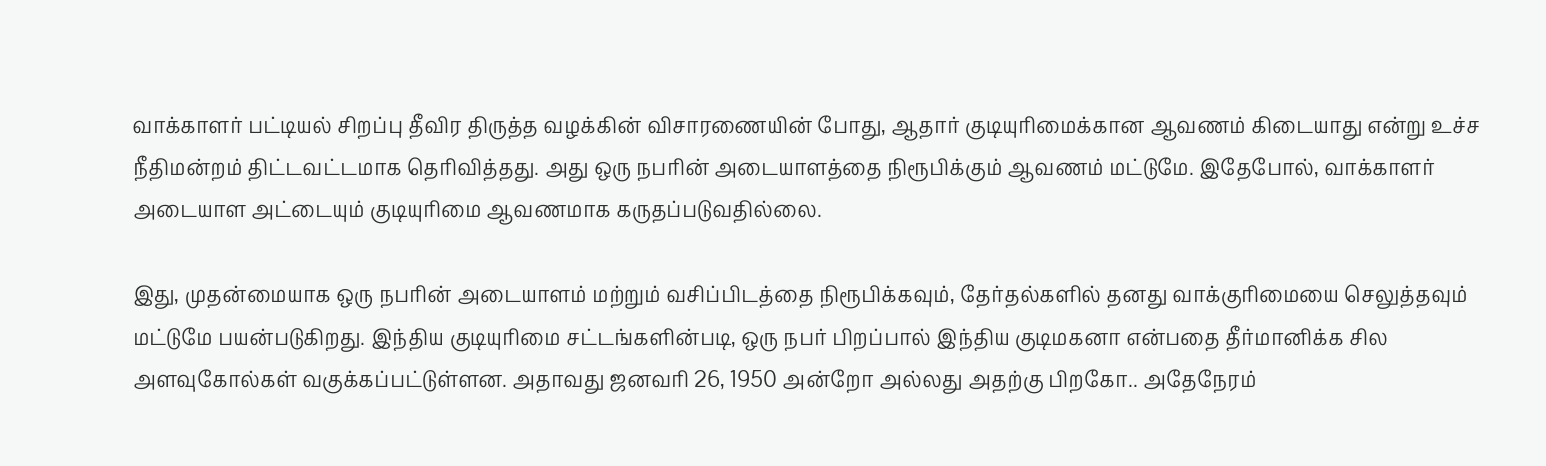வாக்காளர் பட்டியல் சிறப்பு தீவிர திருத்த வழக்கின் விசாரணையின் போது, ஆதார் குடியுரிமைக்கான ஆவணம் கிடையாது என்று உச்ச நீதிமன்றம் திட்டவட்டமாக தெரிவித்தது. அது ஒரு நபரின் அடையாளத்தை நிரூபிக்கும் ஆவணம் மட்டுமே. இதேபோல், வாக்காளர் அடையாள அட்டையும் குடியுரிமை ஆவணமாக கருதப்படுவதில்லை.

இது, முதன்மையாக ஒரு நபரின் அடையாளம் மற்றும் வசிப்பிடத்தை நிரூபிக்கவும், தேர்தல்களில் தனது வாக்குரிமையை செலுத்தவும் மட்டுமே பயன்படுகிறது. இந்திய குடியுரிமை சட்டங்களின்படி, ஒரு நபர் பிறப்பால் இந்திய குடிமகனா என்பதை தீர்மானிக்க சில அளவுகோல்கள் வகுக்கப்பட்டுள்ளன. அதாவது ஜனவரி 26, 1950 அன்றோ அல்லது அதற்கு பிறகோ.. அதேநேரம்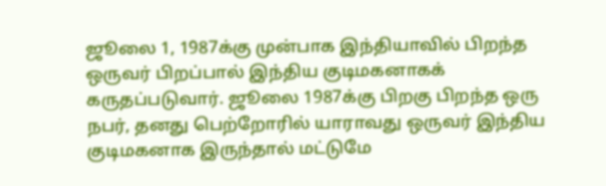ஜூலை 1, 1987க்கு முன்பாக இந்தியாவில் பிறந்த ஒருவர் பிறப்பால் இந்திய குடிமகனாகக் கருதப்படுவார். ஜூலை 1987க்கு பிறகு பிறந்த ஒரு நபர், தனது பெற்றோரில் யாராவது ஒருவர் இந்திய குடிமகனாக இருந்தால் மட்டுமே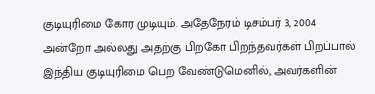குடியுரிமை கோர முடியும். அதேநேரம் டிசம்பர் 3, 2004 அன்றோ அல்லது அதற்கு பிறகோ பிறந்தவர்கள் பிறப்பால் இந்திய குடியுரிமை பெற வேண்டுமெனில், அவர்களின்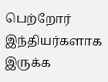பெற்றோர் இந்தியர்களாக இருக்க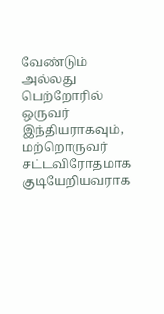வேண்டும் அல்லது பெற்றோரில் ஒருவர் இந்தியராகவும், மற்றொருவர் சட்டவிரோதமாக குடியேறியவராக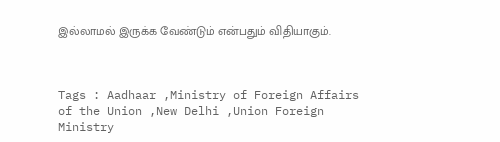இல்லாமல் இருக்க வேண்டும் என்பதும் விதியாகும்.



Tags : Aadhaar ,Ministry of Foreign Affairs of the Union ,New Delhi ,Union Foreign Ministry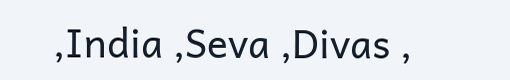,India ,Seva ,Divas ,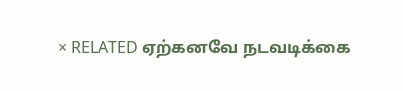× RELATED ஏற்கனவே நடவடிக்கை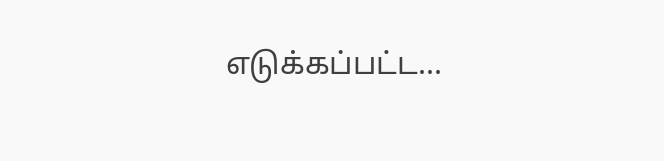எடுக்கப்பட்ட...